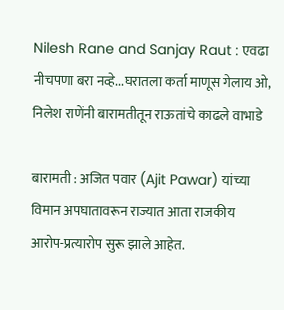Nilesh Rane and Sanjay Raut : एवढा नीचपणा बरा नव्हे...घरातला कर्ता माणूस गेलाय ओ, निलेश राणेंनी बारामतीतून राऊतांचे काढले वाभाडे

बारामती : अजित पवार (Ajit Pawar) यांच्या विमान अपघातावरून राज्यात आता राजकीय आरोप-प्रत्यारोप सुरू झाले आहेत.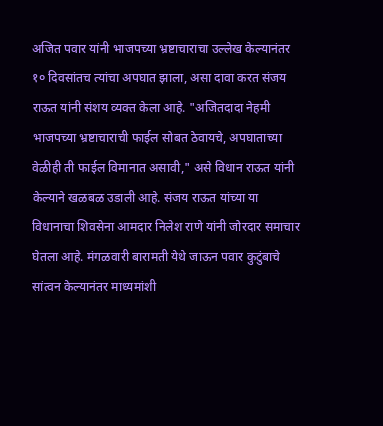अजित पवार यांनी भाजपच्या भ्रष्टाचाराचा उल्लेख केल्यानंतर १० दिवसांतच त्यांचा अपघात झाला, असा दावा करत संजय राऊत यांनी संशय व्यक्त केला आहे. "अजितदादा नेहमी भाजपच्या भ्रष्टाचाराची फाईल सोबत ठेवायचे, अपघाताच्या वेळीही ती फाईल विमानात असावी," असे विधान राऊत यांनी केल्याने खळबळ उडाली आहे. संजय राऊत यांच्या या विधानाचा शिवसेना आमदार निलेश राणे यांनी जोरदार समाचार घेतला आहे. मंगळवारी बारामती येथे जाऊन पवार कुटुंबाचे सांत्वन केल्यानंतर माध्यमांशी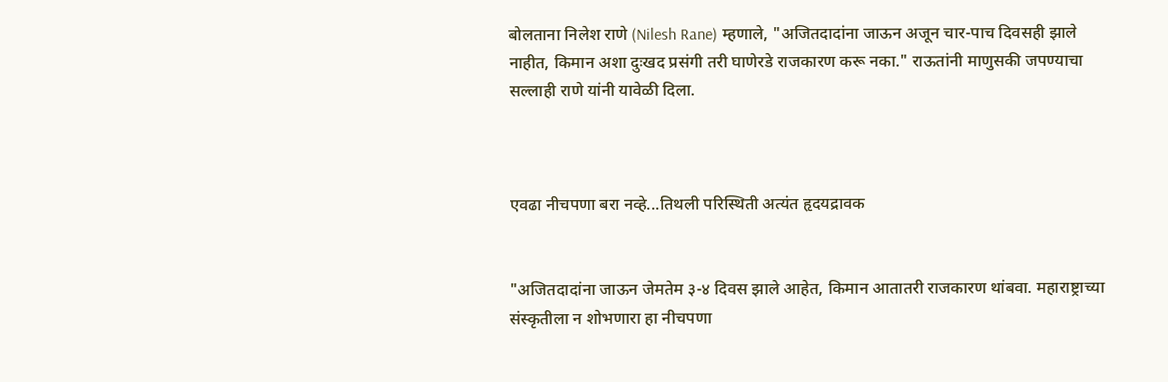बोलताना निलेश राणे (Nilesh Rane) म्हणाले, "अजितदादांना जाऊन अजून चार-पाच दिवसही झाले नाहीत, किमान अशा दुःखद प्रसंगी तरी घाणेरडे राजकारण करू नका." राऊतांनी माणुसकी जपण्याचा सल्लाही राणे यांनी यावेळी दिला.



एवढा नीचपणा बरा नव्हे...तिथली परिस्थिती अत्यंत हृदयद्रावक


"अजितदादांना जाऊन जेमतेम ३-४ दिवस झाले आहेत, किमान आतातरी राजकारण थांबवा. महाराष्ट्राच्या संस्कृतीला न शोभणारा हा नीचपणा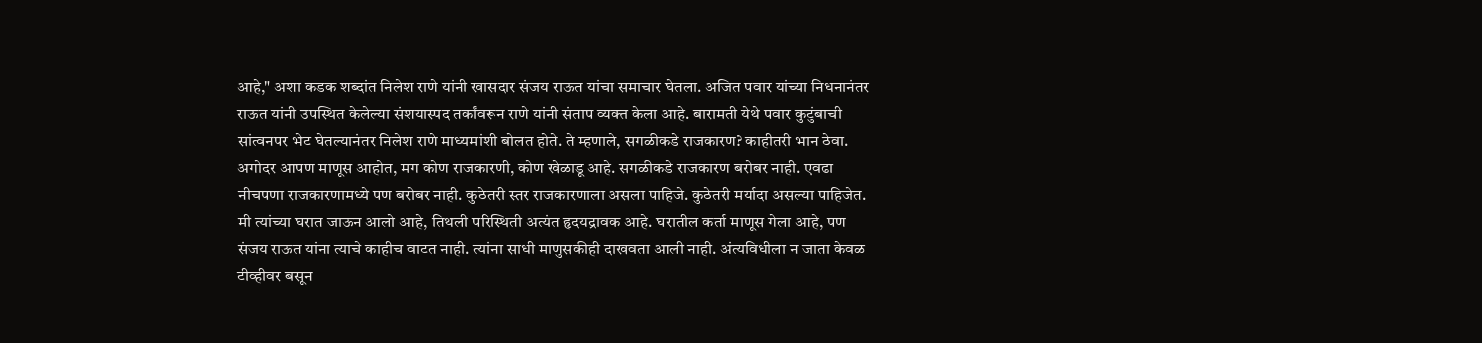आहे," अशा कडक शब्दांत निलेश राणे यांनी खासदार संजय राऊत यांचा समाचार घेतला. अजित पवार यांच्या निधनानंतर राऊत यांनी उपस्थित केलेल्या संशयास्पद तर्कांवरून राणे यांनी संताप व्यक्त केला आहे. बारामती येथे पवार कुटुंबाची सांत्वनपर भेट घेतल्यानंतर निलेश राणे माध्यमांशी बोलत होते. ते म्हणाले, सगळीकडे राजकारण? काहीतरी भान ठेवा. अगोदर आपण माणूस आहोत, मग कोण राजकारणी, कोण खेळाडू आहे. सगळीकडे राजकारण बरोबर नाही. एवढा नीचपणा राजकारणामध्ये पण बरोबर नाही. कुठेतरी स्तर राजकारणाला असला पाहिजे. कुठेतरी मर्यादा असल्या पाहिजेत. मी त्यांच्या घरात जाऊन आलो आहे, तिथली परिस्थिती अत्यंत हृदयद्रावक आहे. घरातील कर्ता माणूस गेला आहे, पण संजय राऊत यांना त्याचे काहीच वाटत नाही. त्यांना साधी माणुसकीही दाखवता आली नाही. अंत्यविधीला न जाता केवळ टीव्हीवर बसून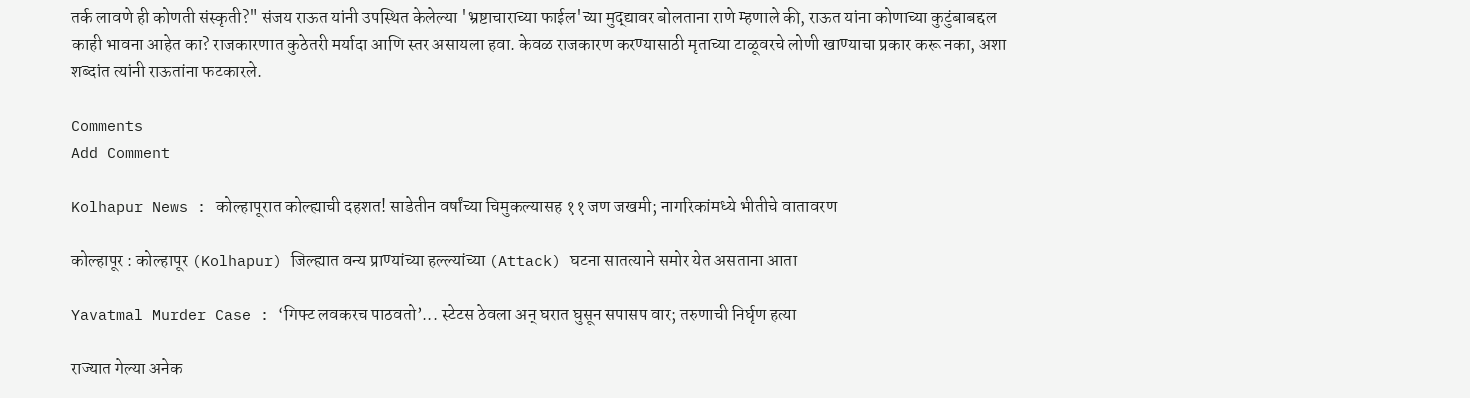तर्क लावणे ही कोणती संस्कृती?" संजय राऊत यांनी उपस्थित केलेल्या 'भ्रष्टाचाराच्या फाईल'च्या मुद्द्यावर बोलताना राणे म्हणाले की, राऊत यांना कोणाच्या कुटुंबाबद्दल काही भावना आहेत का? राजकारणात कुठेतरी मर्यादा आणि स्तर असायला हवा. केवळ राजकारण करण्यासाठी मृताच्या टाळूवरचे लोणी खाण्याचा प्रकार करू नका, अशा शब्दांत त्यांनी राऊतांना फटकारले.

Comments
Add Comment

Kolhapur News : कोल्हापूरात कोल्ह्याची दहशत! साडेतीन वर्षांच्या चिमुकल्यासह ११ जण जखमी; नागरिकांमध्ये भीतीचे वातावरण

कोल्हापूर : कोल्हापूर (Kolhapur) जिल्ह्यात वन्य प्राण्यांच्या हल्ल्यांच्या (Attack) घटना सातत्याने समोर येत असताना आता

Yavatmal Murder Case : ‘गिफ्ट लवकरच पाठवतो’... स्टेटस ठेवला अन् घरात घुसून सपासप वार; तरुणाची निर्घृण हत्या

राज्यात गेल्या अनेक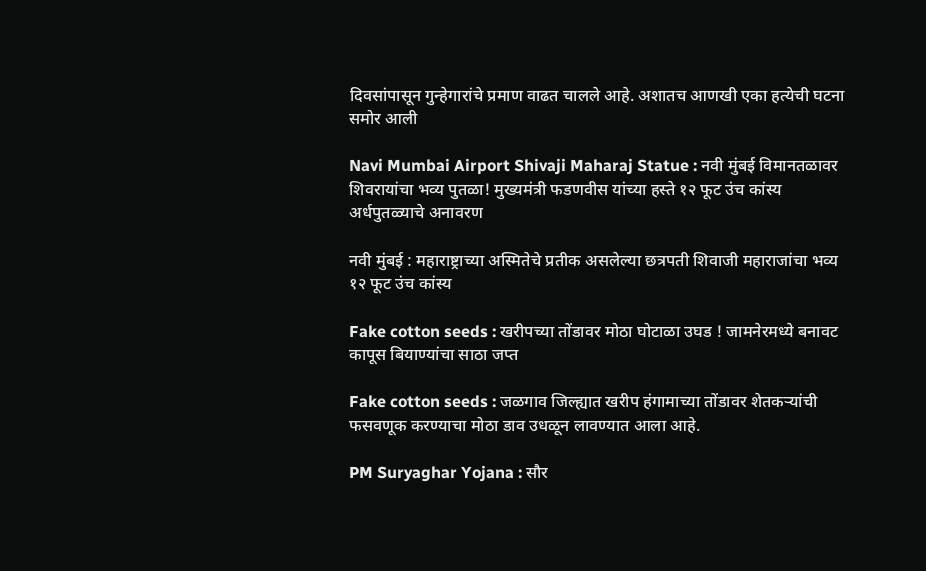दिवसांपासून गुन्हेगारांचे प्रमाण वाढत चालले आहे. अशातच आणखी एका हत्येची घटना समोर आली

Navi Mumbai Airport Shivaji Maharaj Statue : नवी मुंबई विमानतळावर शिवरायांचा भव्य पुतळा! मुख्यमंत्री फडणवीस यांच्या हस्ते १२ फूट उंच कांस्य अर्धपुतळ्याचे अनावरण

नवी मुंबई : महाराष्ट्राच्या अस्मितेचे प्रतीक असलेल्या छत्रपती शिवाजी महाराजांचा भव्य १२ फूट उंच कांस्य

Fake cotton seeds : खरीपच्या तोंडावर मोठा घोटाळा उघड ! जामनेरमध्ये बनावट कापूस बियाण्यांचा साठा जप्त

Fake cotton seeds : जळगाव जिल्ह्यात खरीप हंगामाच्या तोंडावर शेतकऱ्यांची फसवणूक करण्याचा मोठा डाव उधळून लावण्यात आला आहे.

PM Suryaghar Yojana : सौर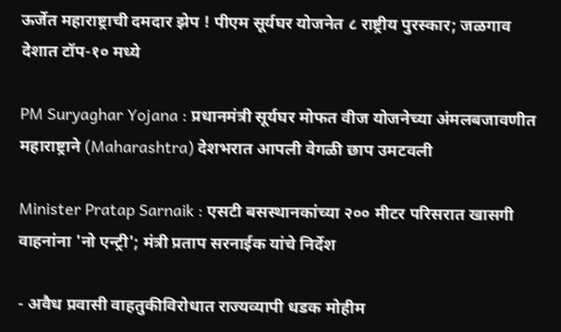ऊर्जेत महाराष्ट्राची दमदार झेप ! पीएम सूर्यघर योजनेत ८ राष्ट्रीय पुरस्कार; जळगाव देशात टॉप-१० मध्ये

PM Suryaghar Yojana : प्रधानमंत्री सूर्यघर मोफत वीज योजनेच्या अंमलबजावणीत महाराष्ट्राने (Maharashtra) देशभरात आपली वेगळी छाप उमटवली

Minister Pratap Sarnaik : एसटी बसस्थानकांच्या २०० मीटर परिसरात खासगी वाहनांना 'नो एन्ट्री'; मंत्री प्रताप सरनाईक यांचे निर्देश

- अवैध प्रवासी वाहतुकीविरोधात राज्यव्यापी धडक मोहीम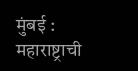मुंबई : महाराष्ट्राची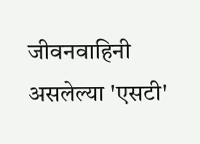जीवनवाहिनी असलेल्या 'एसटी'